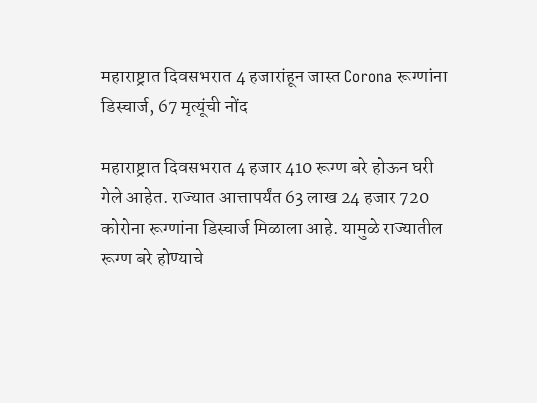महाराष्ट्रात दिवसभरात 4 हजारांहून जास्त Corona रूग्णांना डिस्चार्ज, 67 मृत्यूंची नोंद

महाराष्ट्रात दिवसभरात 4 हजार 410 रूग्ण बरे होऊन घरी गेले आहेत. राज्यात आत्तापर्यंत 63 लाख 24 हजार 720 कोरोना रूग्णांना डिस्चार्ज मिळाला आहे. यामुळे राज्यातील रूग्ण बरे होण्याचे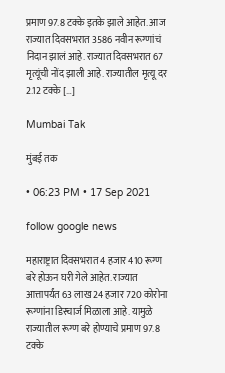प्रमाण 97.8 टक्के इतके झाले आहेत. आज राज्यात दिवसभरात 3586 नवीन रूग्णांचं निदान झालं आहे. राज्यात दिवसभरात 67 मृत्यूंची नोंद झाली आहे. राज्यातील मृत्यू दर 2.12 टक्के […]

Mumbai Tak

मुंबई तक

• 06:23 PM • 17 Sep 2021

follow google news

महाराष्ट्रात दिवसभरात 4 हजार 410 रूग्ण बरे होऊन घरी गेले आहेत. राज्यात आत्तापर्यंत 63 लाख 24 हजार 720 कोरोना रूग्णांना डिस्चार्ज मिळाला आहे. यामुळे राज्यातील रूग्ण बरे होण्याचे प्रमाण 97.8 टक्के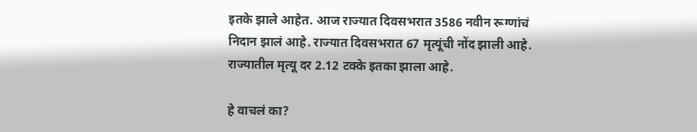इतके झाले आहेत. आज राज्यात दिवसभरात 3586 नवीन रूग्णांचं निदान झालं आहे. राज्यात दिवसभरात 67 मृत्यूंची नोंद झाली आहे. राज्यातील मृत्यू दर 2.12 टक्के इतका झाला आहे.

हे वाचलं का?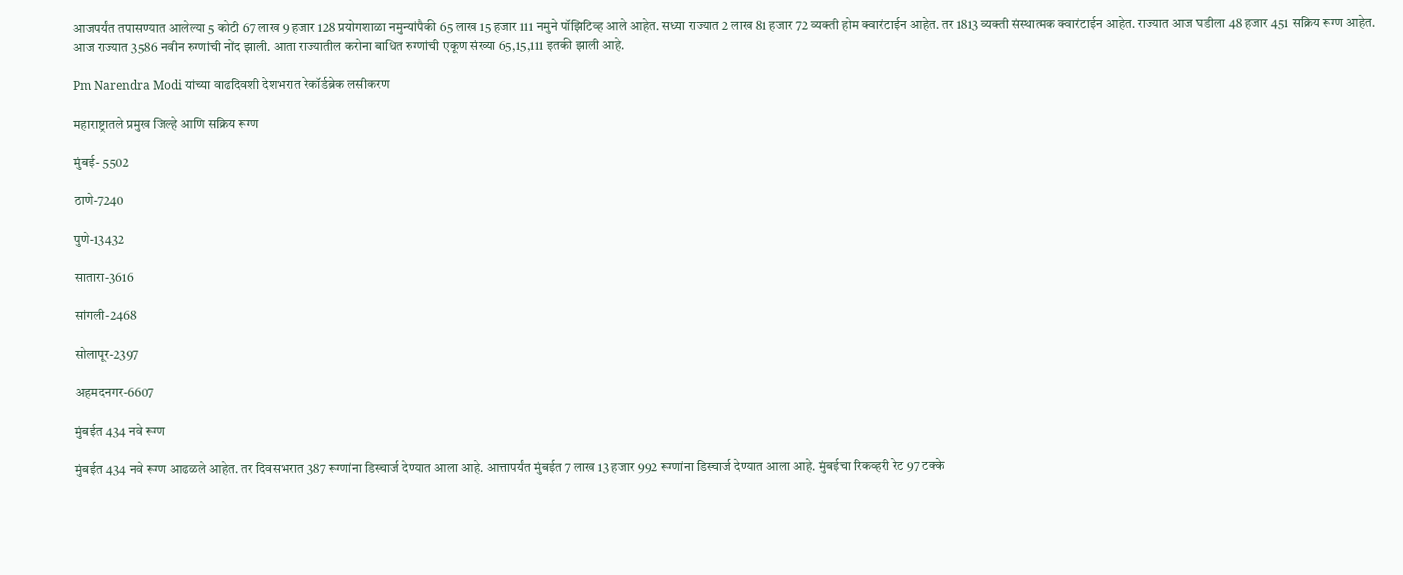आजपर्यंत तपासण्यात आलेल्या 5 कोटी 67 लाख 9 हजार 128 प्रयोगशाळा नमुन्यांपैकी 65 लाख 15 हजार 111 नमुने पॉझिटिव्ह आले आहेत. सध्या राज्यात 2 लाख 81 हजार 72 व्यक्ती होम क्वारंटाईन आहेत. तर 1813 व्यक्ती संस्थात्मक क्वारंटाईन आहेत. राज्यात आज घडीला 48 हजार 451 सक्रिय रूग्ण आहेत. आज राज्यात 3586 नवीन रुग्णांची नोंद झाली. आता राज्यातील करोना बाधित रुग्णांची एकूण संख्या 65,15,111 इतकी झाली आहे.

Pm Narendra Modi यांच्या वाढदिवशी देशभरात रेकॉर्डब्रेक लसीकरण

महाराष्ट्रातले प्रमुख जिल्हे आणि सक्रिय रूग्ण

मुंबई- 5502

ठाणे-7240

पुणे-13432

सातारा-3616

सांगली-2468

सोलापूर-2397

अहमदनगर-6607

मुंबईत 434 नवे रूग्ण

मुंबईत 434 नवे रूग्ण आढळले आहेत. तर दिवसभरात 387 रूग्णांना डिस्चार्ज देण्यात आला आहे. आत्तापर्यंत मुंबईत 7 लाख 13 हजार 992 रूग्णांना डिस्चार्ज देण्यात आला आहे. मुंबईचा रिकव्हरी रेट 97 टक्के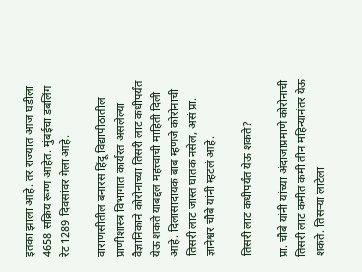इतका झाला आहे. तर राज्यात आज घडीला 4658 सक्रिय रूग्ण आहेत. मुंबईचा डबलिंग रेट 1289 दिवसांवर गेला आहे.

वाराणसीतील बनारस हिंदू विद्यापीठातील प्राणीशास्त्र विभागात कार्यरत असलेल्या वैज्ञानिकाने कोरोनाच्या तिसरी लाट कधीपर्यंत येऊ शकते याबद्दल महत्त्वाची माहिती दिली आहे. दिलासादायक बाब म्हणजे कोरोनाची तिसरी लाट जास्त घातक नसेल, असं प्रा. ज्ञानेश्वर चौबे यांनी म्हटलं आहे.

तिसरी लाट कधीपर्यंत येऊ शकते?

प्रा. चौबे यांनी यांच्या अंदाजाप्रमाणे कोरोनाची तिसरी लाट कमीत कमी तीन महिन्यानंतर येऊ शकते. तिसऱ्या लाटेला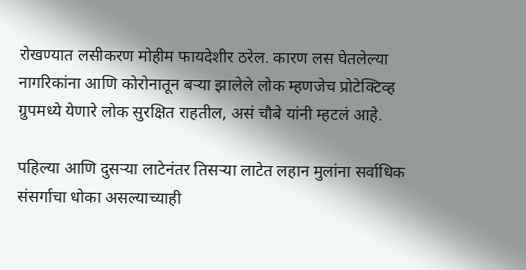रोखण्यात लसीकरण मोहीम फायदेशीर ठरेल. कारण लस घेतलेल्या नागरिकांना आणि कोरोनातून बऱ्या झालेले लोक म्हणजेच प्रोटेक्टिव्ह ग्रुपमध्ये येणारे लोक सुरक्षित राहतील, असं चौबे यांनी म्हटलं आहे.

पहिल्या आणि दुसऱ्या लाटेनंतर तिसऱ्या लाटेत लहान मुलांना सर्वाधिक संसर्गाचा धोका असल्याच्याही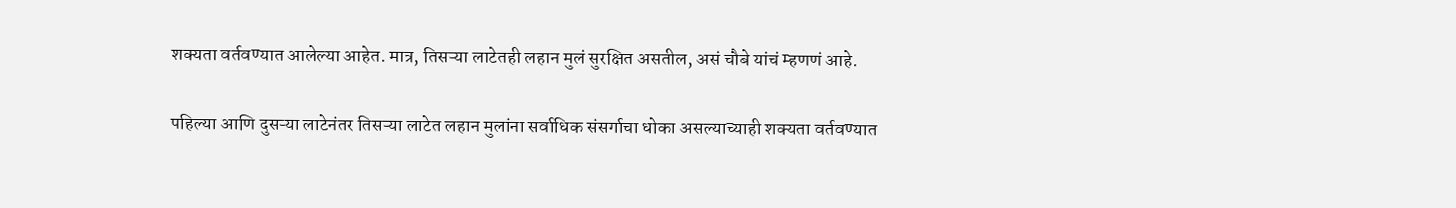शक्यता वर्तवण्यात आलेल्या आहेत. मात्र, तिसऱ्या लाटेतही लहान मुलं सुरक्षित असतील, असं चौबे यांचं म्हणणं आहे.

पहिल्या आणि दुसऱ्या लाटेनंतर तिसऱ्या लाटेत लहान मुलांना सर्वाधिक संसर्गाचा धोका असल्याच्याही शक्यता वर्तवण्यात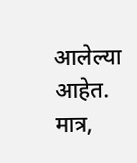आलेल्या आहेत. मात्र,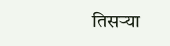तिसऱ्या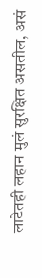लाटेतही लहान मुलं सुरक्षित असतील, असं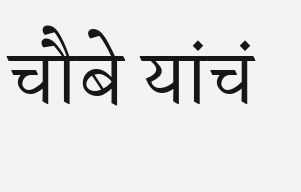चौबे यांचं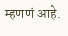म्हणणं आहे.